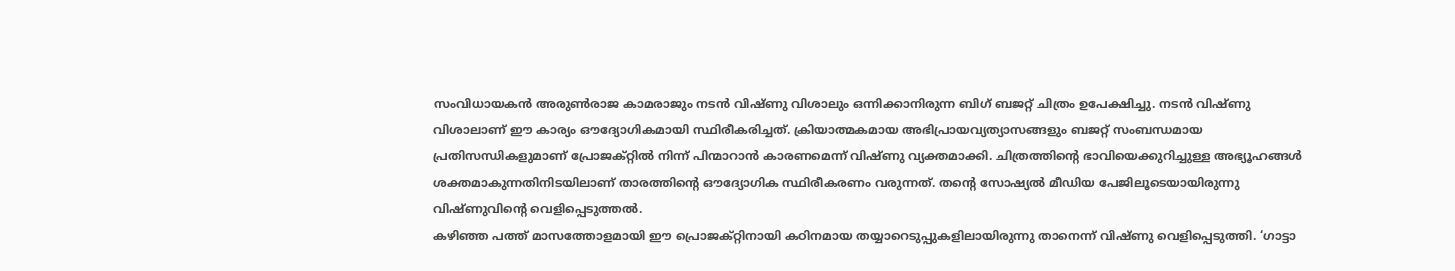സംവിധായകൻ അരുൺരാജ കാമരാജും നടൻ വിഷ്ണു വിശാലും ഒന്നിക്കാനിരുന്ന ബിഗ് ബജറ്റ് ചിത്രം ഉപേക്ഷിച്ചു. നടൻ വിഷ്ണു വിശാലാണ് ഈ കാര്യം ഔദ്യോഗികമായി സ്ഥിരീകരിച്ചത്. ക്രിയാത്മകമായ അഭിപ്രായവ്യത്യാസങ്ങളും ബജറ്റ് സംബന്ധമായ പ്രതിസന്ധികളുമാണ് പ്രോജക്റ്റിൽ നിന്ന് പിന്മാറാൻ കാരണമെന്ന് വിഷ്ണു വ്യക്തമാക്കി. ചിത്രത്തിന്റെ ഭാവിയെക്കുറിച്ചുള്ള അഭ്യൂഹങ്ങൾ ശക്തമാകുന്നതിനിടയിലാണ് താരത്തിന്റെ ഔദ്യോഗിക സ്ഥിരീകരണം വരുന്നത്. തന്റെ സോഷ്യൽ മീഡിയ പേജിലൂടെയായിരുന്നു വിഷ്ണുവിന്റെ വെളിപ്പെടുത്തൽ.
കഴിഞ്ഞ പത്ത് മാസത്തോളമായി ഈ പ്രൊജക്റ്റിനായി കഠിനമായ തയ്യാറെടുപ്പുകളിലായിരുന്നു താനെന്ന് വിഷ്ണു വെളിപ്പെടുത്തി. ‘ഗാട്ടാ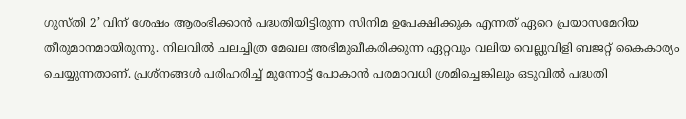ഗുസ്തി 2’ വിന് ശേഷം ആരംഭിക്കാൻ പദ്ധതിയിട്ടിരുന്ന സിനിമ ഉപേക്ഷിക്കുക എന്നത് ഏറെ പ്രയാസമേറിയ തീരുമാനമായിരുന്നു. നിലവിൽ ചലച്ചിത്ര മേഖല അഭിമുഖീകരിക്കുന്ന ഏറ്റവും വലിയ വെല്ലുവിളി ബജറ്റ് കൈകാര്യം ചെയ്യുന്നതാണ്. പ്രശ്നങ്ങൾ പരിഹരിച്ച് മുന്നോട്ട് പോകാൻ പരമാവധി ശ്രമിച്ചെങ്കിലും ഒടുവിൽ പദ്ധതി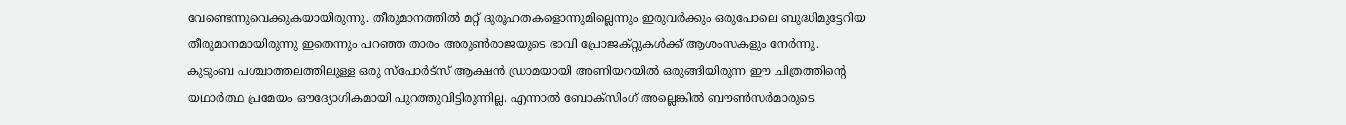വേണ്ടെന്നുവെക്കുകയായിരുന്നു. തീരുമാനത്തിൽ മറ്റ് ദുരൂഹതകളൊന്നുമില്ലെന്നും ഇരുവർക്കും ഒരുപോലെ ബുദ്ധിമുട്ടേറിയ തീരുമാനമായിരുന്നു ഇതെന്നും പറഞ്ഞ താരം അരുൺരാജയുടെ ഭാവി പ്രോജക്റ്റുകൾക്ക് ആശംസകളും നേർന്നു.
കുടുംബ പശ്ചാത്തലത്തിലുള്ള ഒരു സ്പോർട്സ് ആക്ഷൻ ഡ്രാമയായി അണിയറയിൽ ഒരുങ്ങിയിരുന്ന ഈ ചിത്രത്തിന്റെ യഥാർത്ഥ പ്രമേയം ഔദ്യോഗികമായി പുറത്തുവിട്ടിരുന്നില്ല. എന്നാൽ ബോക്സിംഗ് അല്ലെങ്കിൽ ബൗൺസർമാരുടെ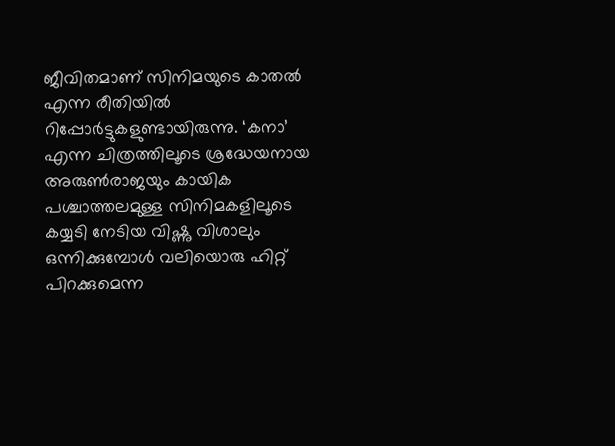ജീവിതമാണ് സിനിമയുടെ കാതൽ എന്ന രീതിയിൽ റിപ്പോർട്ടുകളുണ്ടായിരുന്നു. ‘കനാ’ എന്ന ചിത്രത്തിലൂടെ ശ്രദ്ധേയനായ അരുൺരാജയും കായിക പശ്ചാത്തലമുള്ള സിനിമകളിലൂടെ കയ്യടി നേടിയ വിഷ്ണു വിശാലും ഒന്നിക്കുമ്പോൾ വലിയൊരു ഹിറ്റ് പിറക്കുമെന്ന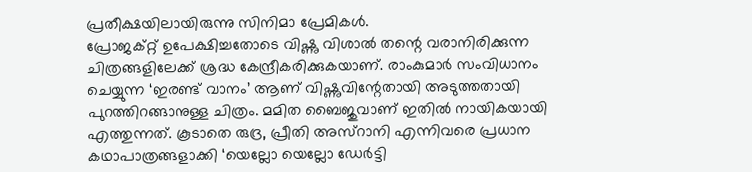പ്രതീക്ഷയിലായിരുന്നു സിനിമാ പ്രേമികൾ.
പ്രോജക്റ്റ് ഉപേക്ഷിച്ചതോടെ വിഷ്ണു വിശാൽ തന്റെ വരാനിരിക്കുന്ന ചിത്രങ്ങളിലേക്ക് ശ്രദ്ധ കേന്ദ്രീകരിക്കുകയാണ്. രാംകുമാർ സംവിധാനം ചെയ്യുന്ന ‘ഇരണ്ട് വാനം’ ആണ് വിഷ്ണുവിന്റേതായി അടുത്തതായി പുറത്തിറങ്ങാനുള്ള ചിത്രം. മമിത ബൈജുവാണ് ഇതിൽ നായികയായി എത്തുന്നത്. കൂടാതെ രുദ്ര, പ്രീതി അസ്റാനി എന്നിവരെ പ്രധാന കഥാപാത്രങ്ങളാക്കി ‘യെല്ലോ യെല്ലോ ഡേർട്ടി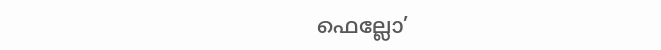ഫെല്ലോ’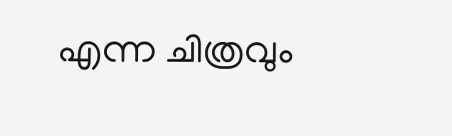എന്ന ചിത്രവും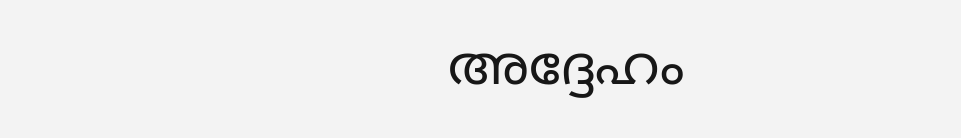അദ്ദേഹം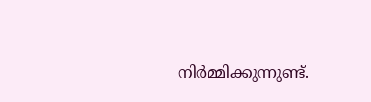നിർമ്മിക്കുന്നുണ്ട്.